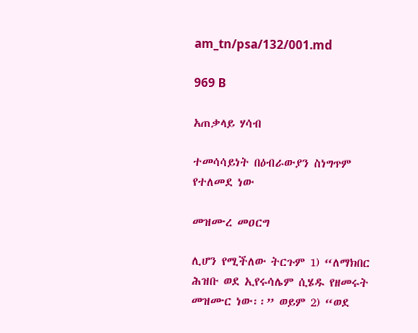am_tn/psa/132/001.md

969 B

አጠቃላይ ሃሳብ

ተመሳሳይነት በዕብራውያን ስነግጥም የተለመደ ነው

መዝሙረ መዐርግ

ሊሆን የሚችለው ትርጉም 1) “ለማክበር ሕዝቡ ወደ ኢየሩሳሌም ሲሄዱ የዘመሩት መዝሙር ነው፡፡” ወይም 2) “ወደ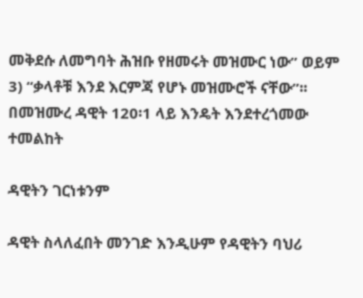መቅደሱ ለመግባት ሕዝቡ የዘመሩት መዝሙር ነው” ወይም 3) “ቃላቶቹ እንደ እርምጃ የሆኑ መዝሙሮች ናቸው”፡፡ በመዝሙረ ዳዊት 120፡1 ላይ እንዴት እንደተረጎመው ተመልከት

ዳዊትን ገርነቱንም

ዳዊት ስላለፈበት መንገድ እንዲሁም የዳዊትን ባህሪ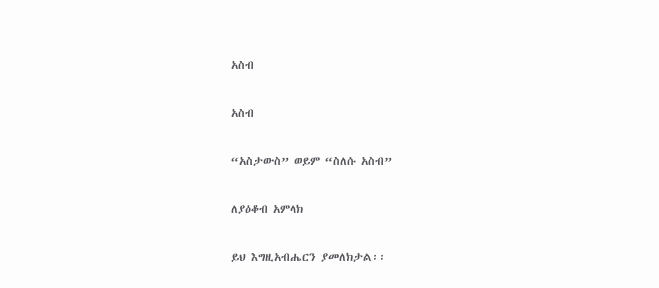አስብ

አስብ

“አስታውስ” ወይም “ስለሱ አስብ”

ለያዕቆብ አምላክ

ይህ እግዚአብሔርን ያመለክታል፡፡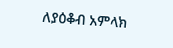ለያዕቆብ አምላክ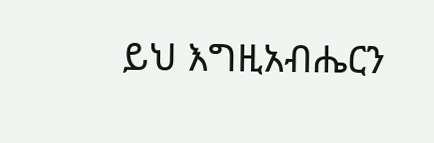ይህ እግዚአብሔርን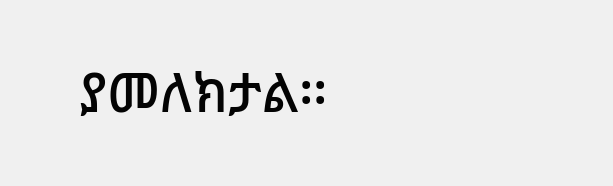ያመለክታል፡፡